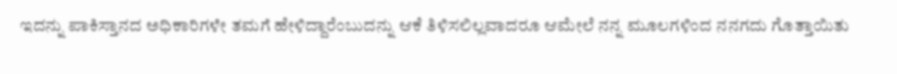ಇದನ್ನು ಪಾಕಿಸ್ತಾನದ ಅಧಿಕಾರಿಗಳೇ ತಮಗೆ ಹೇಳಿದ್ದಾರೆಂಬುದನ್ನು ಆಕೆ ತಿಳಿಸಲಿಲ್ಲವಾದರೂ ಆಮೇಲೆ ನನ್ನ ಮೂಲಗಳಿಂದ ನನಗದು ಗೊತ್ತಾಯಿತು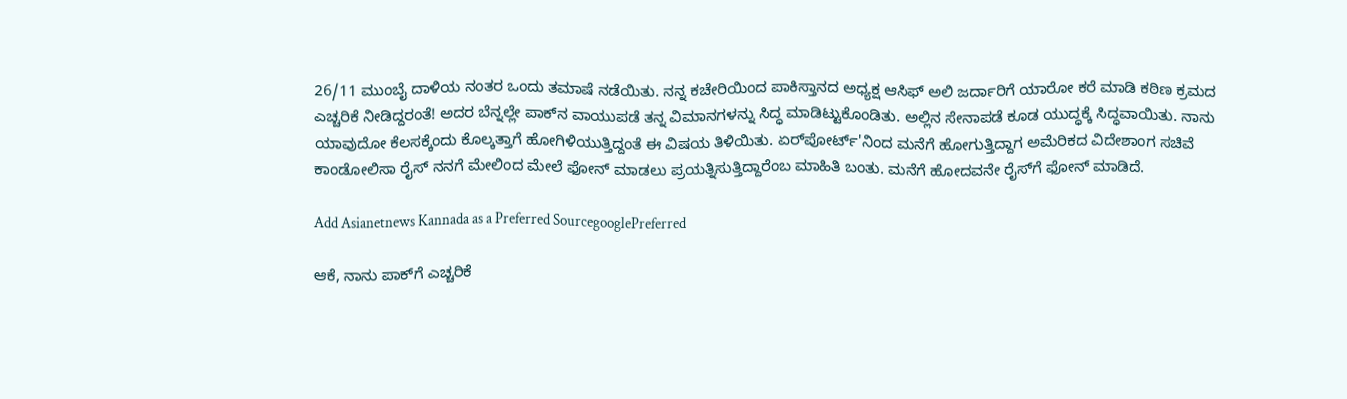26/11 ಮುಂಬೈ ದಾಳಿಯ ನಂತರ ಒಂದು ತಮಾಷೆ ನಡೆಯಿತು. ನನ್ನ ಕಚೇರಿಯಿಂದ ಪಾಕಿಸ್ತಾನದ ಅಧ್ಯಕ್ಷ ಆಸಿಫ್ ಅಲಿ ಜರ್ದಾರಿಗೆ ಯಾರೋ ಕರೆ ಮಾಡಿ ಕಠಿಣ ಕ್ರಮದ ಎಚ್ಚರಿಕೆ ನೀಡಿದ್ದರಂತೆ! ಅದರ ಬೆನ್ನಲ್ಲೇ ಪಾಕ್‌ನ ವಾಯುಪಡೆ ತನ್ನ ವಿಮಾನಗಳನ್ನು ಸಿದ್ಧ ಮಾಡಿಟ್ಟುಕೊಂಡಿತು. ಅಲ್ಲಿನ ಸೇನಾಪಡೆ ಕೂಡ ಯುದ್ಧಕ್ಕೆ ಸಿದ್ಧವಾಯಿತು. ನಾನು ಯಾವುದೋ ಕೆಲಸಕ್ಕೆಂದು ಕೊಲ್ಕತ್ತಾಗೆ ಹೋಗಿಳಿಯುತ್ತಿದ್ದಂತೆ ಈ ವಿಷಯ ತಿಳಿಯಿತು. ಏರ್‌ಪೋರ್ಟ್'ನಿಂದ ಮನೆಗೆ ಹೋಗುತ್ತಿದ್ದಾಗ ಅಮೆರಿಕದ ವಿದೇಶಾಂಗ ಸಚಿವೆ ಕಾಂಡೋಲಿಸಾ ರೈಸ್ ನನಗೆ ಮೇಲಿಂದ ಮೇಲೆ ಫೋನ್ ಮಾಡಲು ಪ್ರಯತ್ನಿಸುತ್ತಿದ್ದಾರೆಂಬ ಮಾಹಿತಿ ಬಂತು. ಮನೆಗೆ ಹೋದವನೇ ರೈಸ್‌ಗೆ ಫೋನ್ ಮಾಡಿದೆ.

Add Asianetnews Kannada as a Preferred SourcegooglePreferred

ಆಕೆ, ನಾನು ಪಾಕ್‌ಗೆ ಎಚ್ಚರಿಕೆ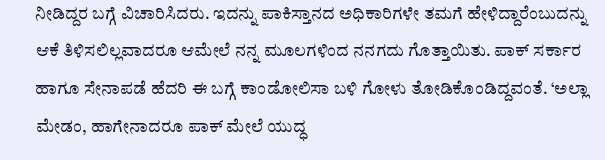ನೀಡಿದ್ದರ ಬಗ್ಗೆ ವಿಚಾರಿಸಿದರು. ಇದನ್ನು ಪಾಕಿಸ್ತಾನದ ಅಧಿಕಾರಿಗಳೇ ತಮಗೆ ಹೇಳಿದ್ದಾರೆಂಬುದನ್ನು ಆಕೆ ತಿಳಿಸಲಿಲ್ಲವಾದರೂ ಆಮೇಲೆ ನನ್ನ ಮೂಲಗಳಿಂದ ನನಗದು ಗೊತ್ತಾಯಿತು. ಪಾಕ್ ಸರ್ಕಾರ ಹಾಗೂ ಸೇನಾಪಡೆ ಹೆದರಿ ಈ ಬಗ್ಗೆ ಕಾಂಡೋಲಿಸಾ ಬಳಿ ಗೋಳು ತೋಡಿಕೊಂಡಿದ್ದವಂತೆ. ‘ಅಲ್ಲಾ ಮೇಡಂ, ಹಾಗೇನಾದರೂ ಪಾಕ್ ಮೇಲೆ ಯುದ್ಧ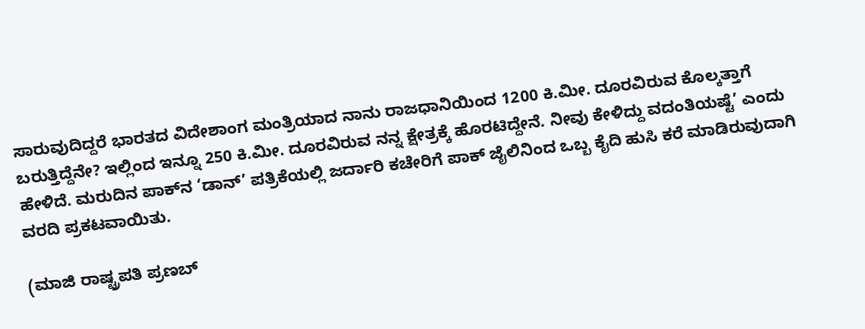ಸಾರುವುದಿದ್ದರೆ ಭಾರತದ ವಿದೇಶಾಂಗ ಮಂತ್ರಿಯಾದ ನಾನು ರಾಜಧಾನಿಯಿಂದ 1200 ಕಿ.ಮೀ. ದೂರವಿರುವ ಕೊಲ್ಕತ್ತಾಗೆ ಬರುತ್ತಿದ್ದೆನೇ? ಇಲ್ಲಿಂದ ಇನ್ನೂ 250 ಕಿ.ಮೀ. ದೂರವಿರುವ ನನ್ನ ಕ್ಷೇತ್ರಕ್ಕೆ ಹೊರಟಿದ್ದೇನೆ. ನೀವು ಕೇಳಿದ್ದು ವದಂತಿಯಷ್ಟೆ’ ಎಂದು ಹೇಳಿದೆ. ಮರುದಿನ ಪಾಕ್‌ನ ‘ಡಾನ್’ ಪತ್ರಿಕೆಯಲ್ಲಿ ಜರ್ದಾರಿ ಕಚೇರಿಗೆ ಪಾಕ್ ಜೈಲಿನಿಂದ ಒಬ್ಬ ಕೈದಿ ಹುಸಿ ಕರೆ ಮಾಡಿರುವುದಾಗಿ ವರದಿ ಪ್ರಕಟವಾಯಿತು.

(ಮಾಜಿ ರಾಷ್ಟ್ರಪತಿ ಪ್ರಣಬ್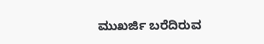ಮುಖರ್ಜಿ ಬರೆದಿರುವ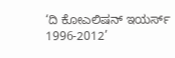‘ದಿ ಕೋಎಲಿಷನ್ ಇಯರ್ಸ್ 1996-2012’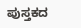ಪುಸ್ತಕದ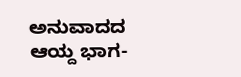ಅನುವಾದದ ಆಯ್ದ ಭಾಗ-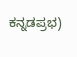ಕನ್ನಡಪ್ರಭ)